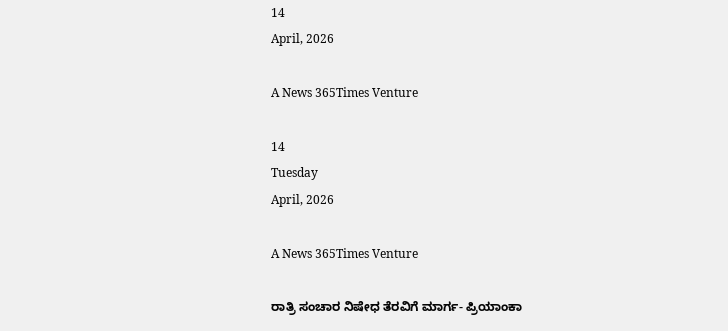14
April, 2026

A News 365Times Venture

14
Tuesday
April, 2026

A News 365Times Venture

ರಾತ್ರಿ ಸಂಚಾರ ನಿಷೇಧ ತೆರವಿಗೆ ಮಾರ್ಗ- ಪ್ರಿಯಾಂಕಾ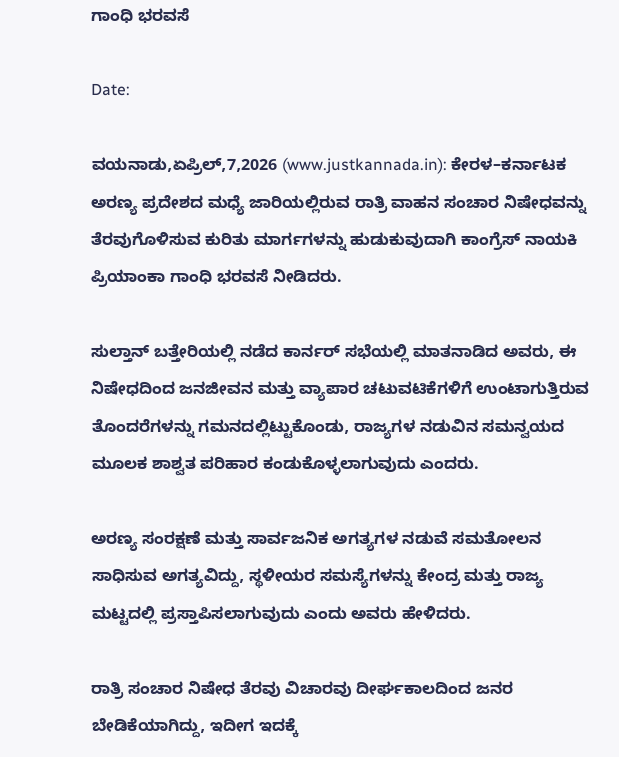ಗಾಂಧಿ ಭರವಸೆ

Date:

ವಯನಾಡು,ಏಪ್ರಿಲ್,7,2026 (www.justkannada.in): ಕೇರಳ–ಕರ್ನಾಟಕ ಅರಣ್ಯ ಪ್ರದೇಶದ ಮಧ್ಯೆ ಜಾರಿಯಲ್ಲಿರುವ ರಾತ್ರಿ ವಾಹನ ಸಂಚಾರ ನಿಷೇಧವನ್ನು ತೆರವುಗೊಳಿಸುವ ಕುರಿತು ಮಾರ್ಗಗಳನ್ನು ಹುಡುಕುವುದಾಗಿ ಕಾಂಗ್ರೆಸ್ ನಾಯಕಿ  ಪ್ರಿಯಾಂಕಾ ಗಾಂಧಿ ಭರವಸೆ ನೀಡಿದರು.

ಸುಲ್ತಾನ್ ಬತ್ತೇರಿಯಲ್ಲಿ ನಡೆದ ಕಾರ್ನರ್ ಸಭೆಯಲ್ಲಿ ಮಾತನಾಡಿದ ಅವರು, ಈ ನಿಷೇಧದಿಂದ ಜನಜೀವನ ಮತ್ತು ವ್ಯಾಪಾರ ಚಟುವಟಿಕೆಗಳಿಗೆ ಉಂಟಾಗುತ್ತಿರುವ ತೊಂದರೆಗಳನ್ನು ಗಮನದಲ್ಲಿಟ್ಟುಕೊಂಡು, ರಾಜ್ಯಗಳ ನಡುವಿನ ಸಮನ್ವಯದ ಮೂಲಕ ಶಾಶ್ವತ ಪರಿಹಾರ ಕಂಡುಕೊಳ್ಳಲಾಗುವುದು ಎಂದರು.

ಅರಣ್ಯ ಸಂರಕ್ಷಣೆ ಮತ್ತು ಸಾರ್ವಜನಿಕ ಅಗತ್ಯಗಳ ನಡುವೆ ಸಮತೋಲನ ಸಾಧಿಸುವ ಅಗತ್ಯವಿದ್ದು, ಸ್ಥಳೀಯರ ಸಮಸ್ಯೆಗಳನ್ನು ಕೇಂದ್ರ ಮತ್ತು ರಾಜ್ಯ ಮಟ್ಟದಲ್ಲಿ ಪ್ರಸ್ತಾಪಿಸಲಾಗುವುದು ಎಂದು ಅವರು ಹೇಳಿದರು.

ರಾತ್ರಿ ಸಂಚಾರ ನಿಷೇಧ ತೆರವು ವಿಚಾರವು ದೀರ್ಘಕಾಲದಿಂದ ಜನರ ಬೇಡಿಕೆಯಾಗಿದ್ದು, ಇದೀಗ ಇದಕ್ಕೆ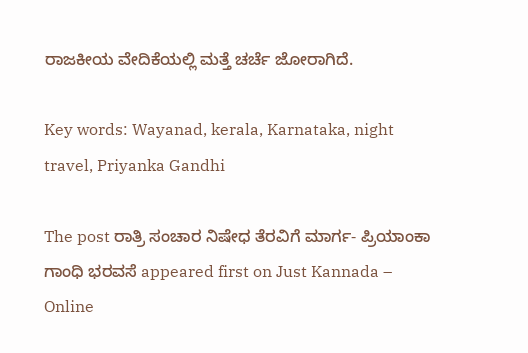ರಾಜಕೀಯ ವೇದಿಕೆಯಲ್ಲಿ ಮತ್ತೆ ಚರ್ಚೆ ಜೋರಾಗಿದೆ.

Key words: Wayanad, kerala, Karnataka, night travel, Priyanka Gandhi

The post ರಾತ್ರಿ ಸಂಚಾರ ನಿಷೇಧ ತೆರವಿಗೆ ಮಾರ್ಗ- ಪ್ರಿಯಾಂಕಾ ಗಾಂಧಿ ಭರವಸೆ appeared first on Just Kannada – Online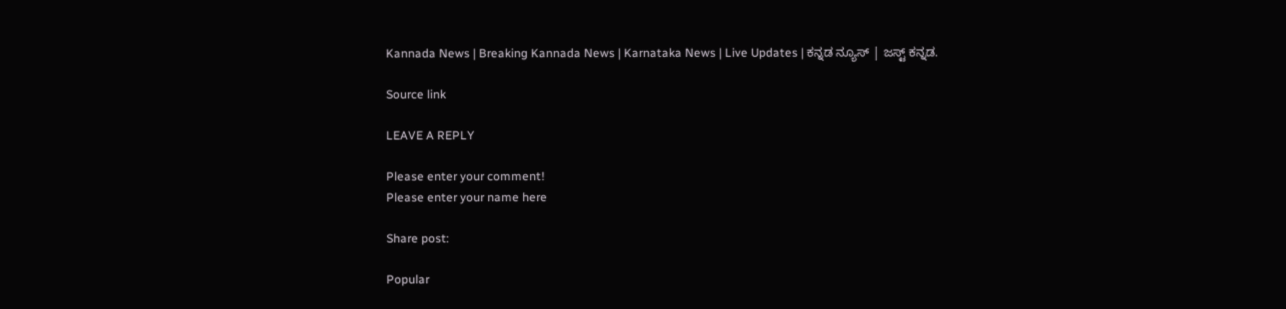Kannada News | Breaking Kannada News | Karnataka News | Live Updates | ಕನ್ನಡ ನ್ಯೂಸ್ | ಜಸ್ಟ್ ಕನ್ನಡ.

Source link

LEAVE A REPLY

Please enter your comment!
Please enter your name here

Share post:

Popular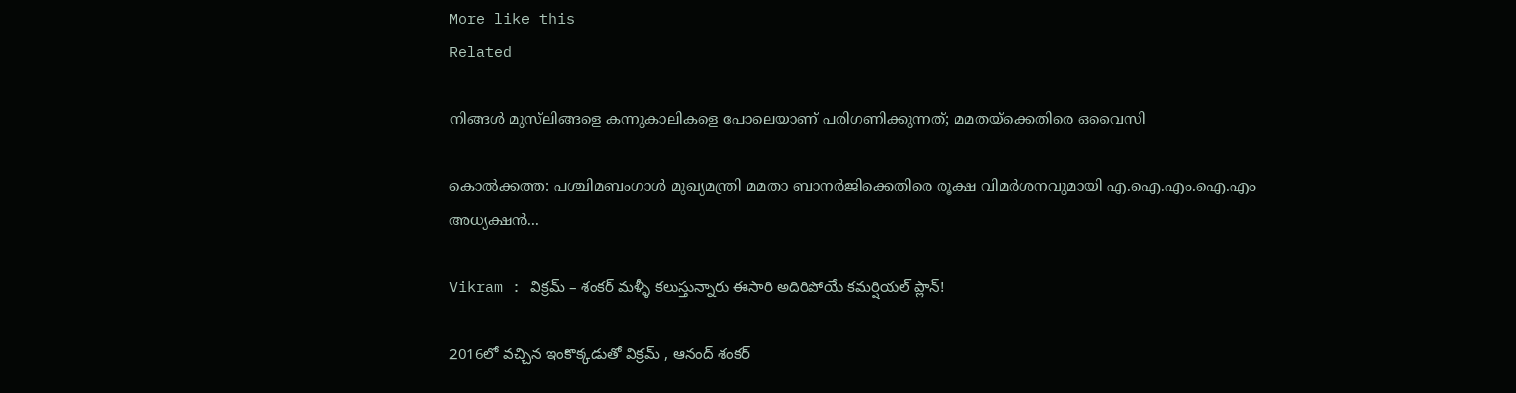More like this
Related

നിങ്ങള്‍ മുസ്‌ലിങ്ങളെ കന്നുകാലികളെ പോലെയാണ് പരിഗണിക്കുന്നത്; മമതയ്‌ക്കെതിരെ ഒവൈസി

കൊല്‍ക്കത്ത: പശ്ചിമബംഗാള്‍ മുഖ്യമന്ത്രി മമതാ ബാനര്‍ജിക്കെതിരെ രൂക്ഷ വിമര്‍ശനവുമായി എ.ഐ.എം.ഐ.എം അധ്യക്ഷന്‍...

Vikram : విక్రమ్ – శంకర్ మళ్ళీ కలుస్తున్నారు ఈసారి అదిరిపోయే కమర్షియల్ ప్లాన్!

2016లో వచ్చిన ఇంకొక్కడుతో విక్రమ్ , ఆనంద్ శంకర్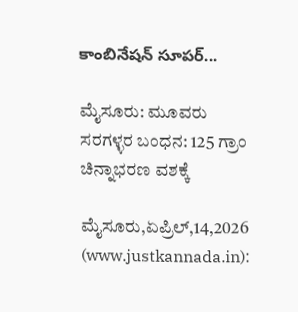కాంబినేషన్ సూపర్...

ಮೈಸೂರು: ಮೂವರು ಸರಗಳ್ಳರ ಬಂಧನ: 125 ಗ್ರಾಂ ಚಿನ್ನಾಭರಣ ವಶಕ್ಕೆ

ಮೈಸೂರು,ಏಪ್ರಿಲ್,14,2026 (www.justkannada.in):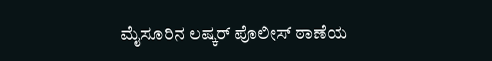ಮೈಸೂರಿನ ಲಷ್ಕರ್ ಪೊಲೀಸ್ ಠಾಣೆಯ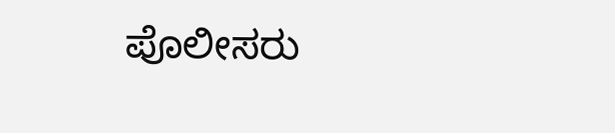ಪೊಲೀಸರು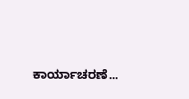ಕಾರ್ಯಾಚರಣೆ...